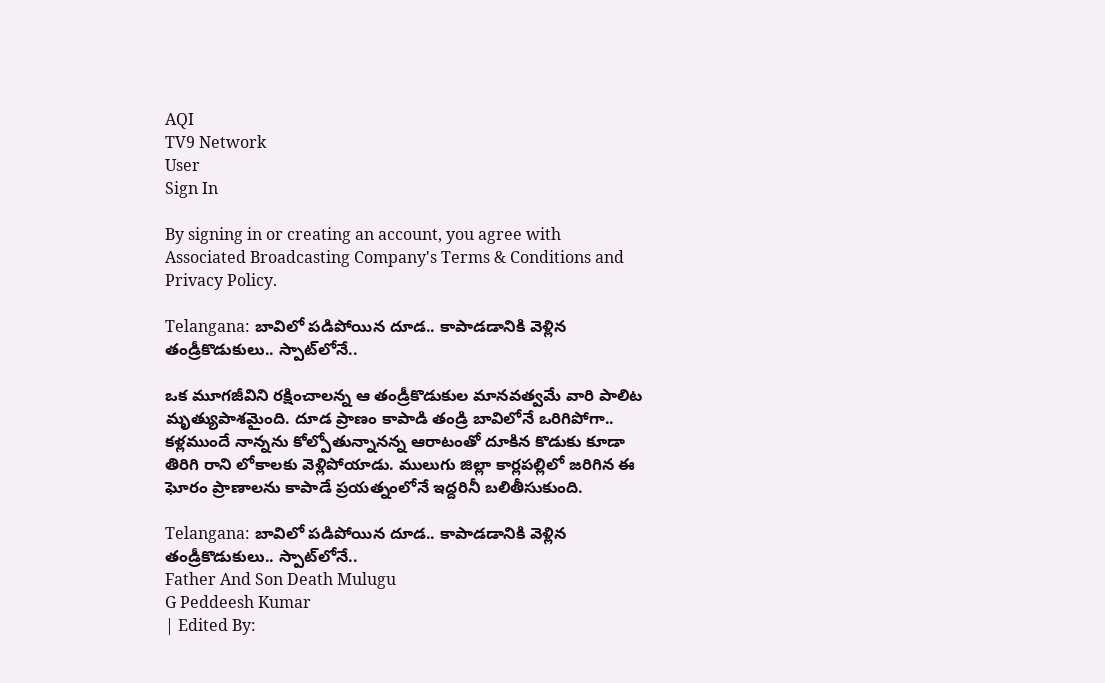AQI
TV9 Network
User
Sign In

By signing in or creating an account, you agree with Associated Broadcasting Company's Terms & Conditions and Privacy Policy.

Telangana: బావిలో పడిపోయిన దూడ.. కాపాడడానికి వెళ్లిన తండ్రీకొడుకులు.. స్పాట్‌లోనే..

ఒక మూగజీవిని రక్షించాలన్న ఆ తండ్రీకొడుకుల మానవత్వమే వారి పాలిట మృత్యుపాశమైంది. దూడ ప్రాణం కాపాడి తండ్రి బావిలోనే ఒరిగిపోగా.. కళ్లముందే నాన్నను కోల్పోతున్నానన్న ఆరాటంతో దూకిన కొడుకు కూడా తిరిగి రాని లోకాలకు వెళ్లిపోయాడు. ములుగు జిల్లా కార్లపల్లిలో జరిగిన ఈ ఘోరం ప్రాణాలను కాపాడే ప్రయత్నంలోనే ఇద్దరినీ బలితీసుకుంది.

Telangana: బావిలో పడిపోయిన దూడ.. కాపాడడానికి వెళ్లిన తండ్రీకొడుకులు.. స్పాట్‌లోనే..
Father And Son Death Mulugu
G Peddeesh Kumar
| Edited By: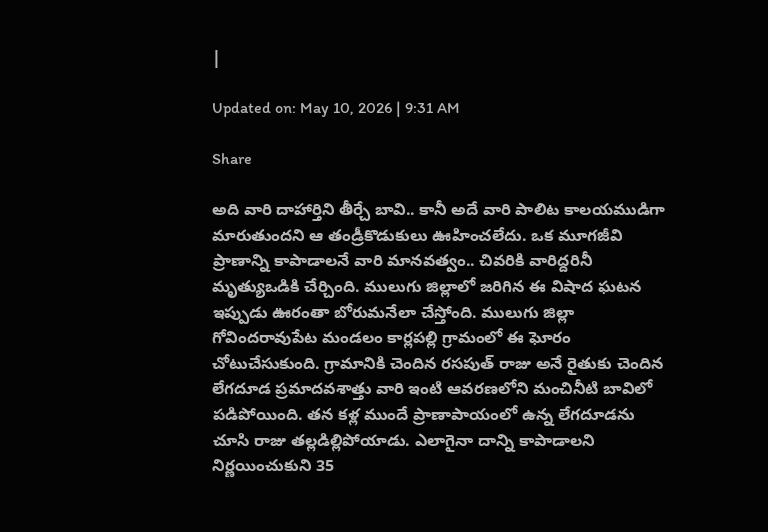|

Updated on: May 10, 2026 | 9:31 AM

Share

అది వారి దాహార్తిని తీర్చే బావి.. కానీ అదే వారి పాలిట కాలయముడిగా మారుతుందని ఆ తండ్రీకొడుకులు ఊహించలేదు. ఒక మూగజీవి ప్రాణాన్ని కాపాడాలనే వారి మానవత్వం.. చివరికి వారిద్దరినీ మృత్యుఒడికి చేర్చింది. ములుగు జిల్లాలో జరిగిన ఈ విషాద ఘటన ఇప్పుడు ఊరంతా బోరుమనేలా చేస్తోంది. ములుగు జిల్లా గోవిందరావుపేట మండలం కార్లపల్లి గ్రామంలో ఈ ఘోరం చోటుచేసుకుంది. గ్రామానికి చెందిన రసపుత్ రాజు అనే రైతుకు చెందిన లేగదూడ ప్రమాదవశాత్తు వారి ఇంటి ఆవరణలోని మంచినీటి బావిలో పడిపోయింది. తన కళ్ల ముందే ప్రాణాపాయంలో ఉన్న లేగదూడను చూసి రాజు తల్లడిల్లిపోయాడు. ఎలాగైనా దాన్ని కాపాడాలని నిర్ణయించుకుని 35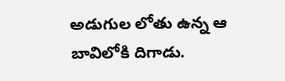అడుగుల లోతు ఉన్న ఆ బావిలోకి దిగాడు.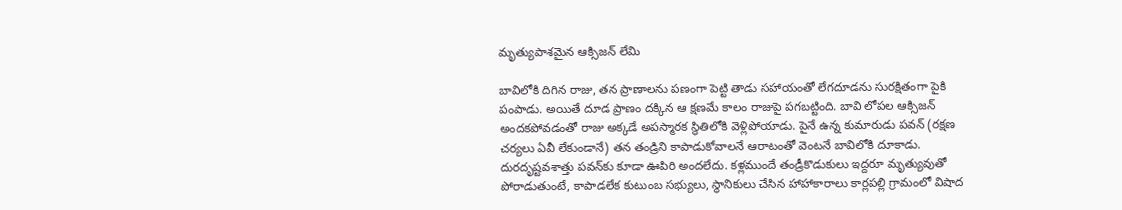మృత్యుపాశమైన ఆక్సిజన్ లేమి

బావిలోకి దిగిన రాజు, తన ప్రాణాలను పణంగా పెట్టి తాడు సహాయంతో లేగదూడను సురక్షితంగా పైకి పంపాడు. అయితే దూడ ప్రాణం దక్కిన ఆ క్షణమే కాలం రాజుపై పగబట్టింది. బావి లోపల ఆక్సిజన్ అందకపోవడంతో రాజు అక్కడే అపస్మారక స్థితిలోకి వెళ్లిపోయాడు. పైనే ఉన్న కుమారుడు పవన్ (రక్షణ చర్యలు ఏవీ లేకుండానే) తన తండ్రిని కాపాడుకోవాలనే ఆరాటంతో వెంటనే బావిలోకి దూకాడు. దురదృష్టవశాత్తు పవన్‌కు కూడా ఊపిరి అందలేదు. కళ్లముందే తండ్రీకొడుకులు ఇద్దరూ మృత్యువుతో పోరాడుతుంటే, కాపాడలేక కుటుంబ సభ్యులు, స్థానికులు చేసిన హాహాకారాలు కార్లపల్లి గ్రామంలో విషాద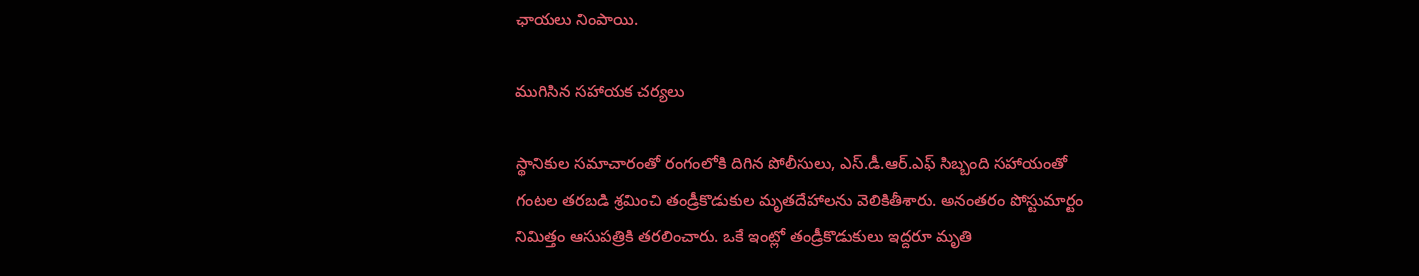ఛాయలు నింపాయి.

ముగిసిన సహాయక చర్యలు

స్థానికుల సమాచారంతో రంగంలోకి దిగిన పోలీసులు, ఎస్.డీ.ఆర్.ఎఫ్ సిబ్బంది సహాయంతో గంటల తరబడి శ్రమించి తండ్రీకొడుకుల మృతదేహాలను వెలికితీశారు. అనంతరం పోస్టుమార్టం నిమిత్తం ఆసుపత్రికి తరలించారు. ఒకే ఇంట్లో తండ్రీకొడుకులు ఇద్దరూ మృతి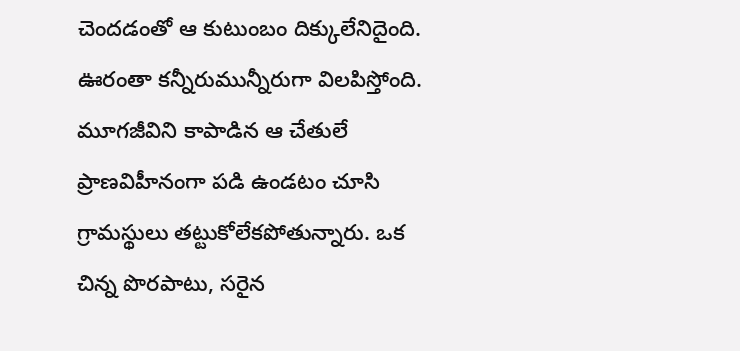చెందడంతో ఆ కుటుంబం దిక్కులేనిదైంది. ఊరంతా కన్నీరుమున్నీరుగా విలపిస్తోంది. మూగజీవిని కాపాడిన ఆ చేతులే ప్రాణవిహీనంగా పడి ఉండటం చూసి గ్రామస్థులు తట్టుకోలేకపోతున్నారు. ఒక చిన్న పొరపాటు, సరైన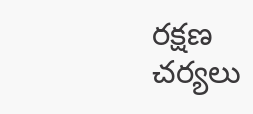రక్షణ చర్యలు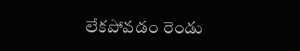లేకపోవడం రెండు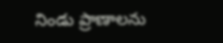నిండు ప్రాణాలను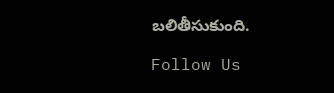బలితీసుకుంది.

Follow Us